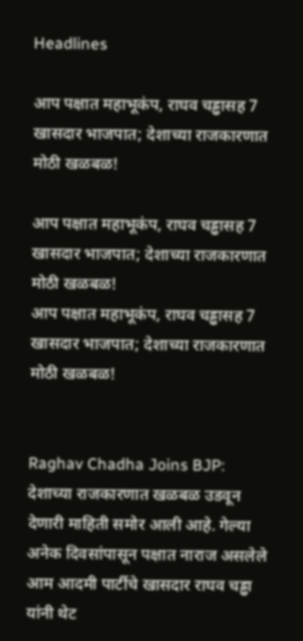Headlines

आप पक्षात महाभूकंप, राघव चड्ढासह 7 खासदार भाजपात; देशाच्या राजकारणात मोठी खळबळ!

आप पक्षात महाभूकंप, राघव चड्ढासह 7 खासदार भाजपात; देशाच्या राजकारणात मोठी खळबळ!
आप पक्षात महाभूकंप, राघव चड्ढासह 7 खासदार भाजपात; देशाच्या राजकारणात मोठी खळबळ!


Raghav Chadha Joins BJP: देशाच्या राजकारणात खळबळ उडवून देणारी माहिती समोर आली आहे. गेल्या अनेक दिवसांपासून पक्षात नाराज असलेले आम आदमी पार्टीचे खासदार राघव चड्ढा यांनी थेट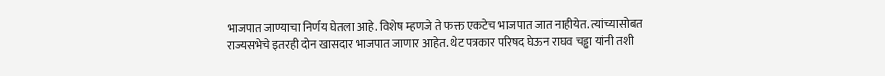भाजपात जाण्याचा निर्णय घेतला आहे. विशेष म्हणजे ते फक्त एकटेच भाजपात जात नाहीयेत. त्यांच्यासोबत राज्यसभेचे इतरही दोन खासदार भाजपात जाणार आहेत. थेट पत्रकार परिषद घेऊन राघव चड्ढा यांनी तशी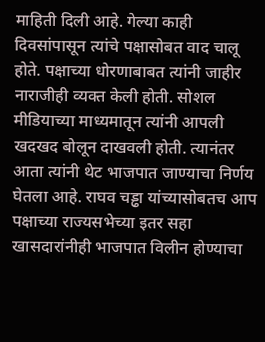माहिती दिली आहे. गेल्या काही दिवसांपासून त्यांचे पक्षासोबत वाद चालू होते. पक्षाच्या धोरणाबाबत त्यांनी जाहीर नाराजीही व्यक्त केली होती. सोशल मीडियाच्या माध्यमातून त्यांनी आपली खदखद बोलून दाखवली होती. त्यानंतर आता त्यांनी थेट भाजपात जाण्याचा निर्णय घेतला आहे. राघव चड्ढा यांच्यासोबतच आप पक्षाच्या राज्यसभेच्या इतर सहा खासदारांनीही भाजपात विलीन होण्याचा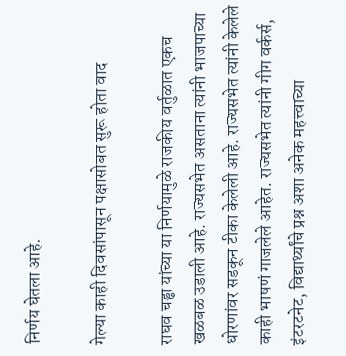निर्णय घेतला आहे.

गेल्या काही दिवसांपासून पक्षासोबत सुरू होता वाद

राघव चड्ढा यांच्या या निर्णयामुळे राजकीय वर्तुळात एकच खळबळ उडाली आहे. राज्यसभेत असताना त्यांनी भाजपाच्या धोरणांवर सडकून टीका केलेली आहे. राज्यसभेत त्यांनी केलेले काही भाषणं गाजलेले आहेत. राज्यसभेत त्यांनी गीग वर्कर्स, इंटरटनेट, विद्यार्थ्यांचे प्रश्न अशा अनेक महत्त्वाच्या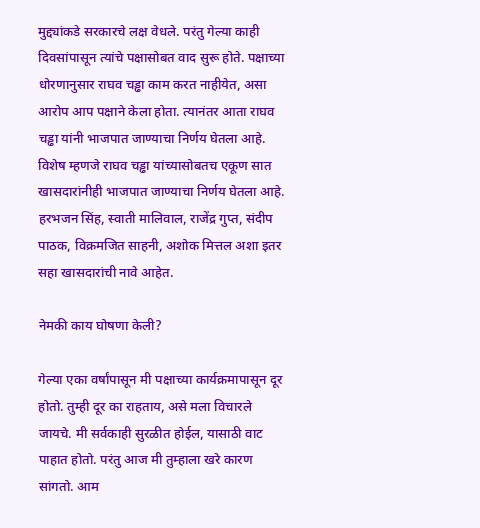मुद्द्यांकडे सरकारचे लक्ष वेधले. परंतु गेल्या काही दिवसांपासून त्यांचे पक्षासोबत वाद सुरू होते. पक्षाच्या धोरणानुसार राघव चड्ढा काम करत नाहीयेत, असा आरोप आप पक्षाने केला होता. त्यानंतर आता राघव चड्ढा यांनी भाजपात जाण्याचा निर्णय घेतला आहे. विशेष म्हणजे राघव चड्ढा यांच्यासोबतच एकूण सात खासदारांनीही भाजपात जाण्याचा निर्णय घेतला आहे. हरभजन सिंह, स्वाती मालिवाल, राजेंद्र गुप्त, संदीप पाठक, विक्रमजित साहनी, अशोक मित्तल अशा इतर सहा खासदारांची नावे आहेत.

नेमकी काय घोषणा केली?

गेल्या एका वर्षांपासून मी पक्षाच्या कार्यक्रमापासून दूर होतो. तुम्ही दूर का राहताय, असे मला विचारले जायचे. मी सर्वकाही सुरळीत होईल, यासाठी वाट पाहात होतो. परंतु आज मी तुम्हाला खरे कारण सांगतो. आम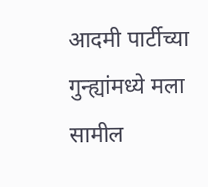आदमी पार्टीच्या गुन्ह्यांमध्ये मला सामील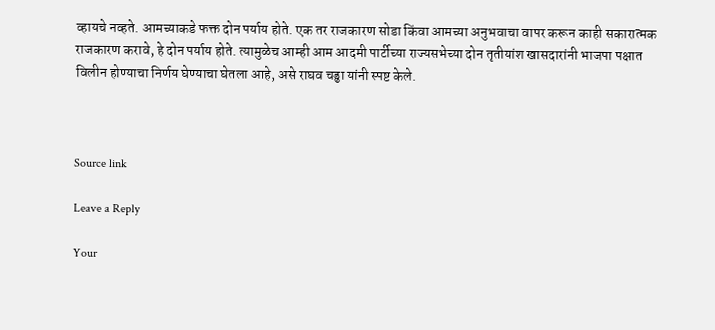व्हायचे नव्हते. आमच्याकडे फक्त दोन पर्याय होते. एक तर राजकारण सोडा किंवा आमच्या अनुभवाचा वापर करून काही सकारात्मक राजकारण करावे, हे दोन पर्याय होते. त्यामुळेच आम्ही आम आदमी पार्टीच्या राज्यसभेच्या दोन तृतीयांश खासदारांनी भाजपा पक्षात विलीन होण्याचा निर्णय घेण्याचा घेतला आहे, असे राघव चड्ढा यांनी स्पष्ट केले.



Source link

Leave a Reply

Your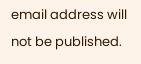email address will not be published.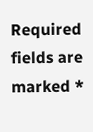Required fields are marked *